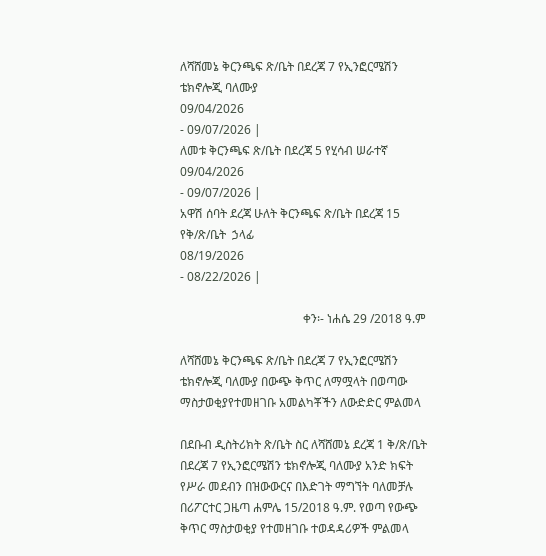ለሻሸመኔ ቅርንጫፍ ጽ/ቤት በደረጃ 7 የኢንፎርሜሽን ቴክኖሎጂ ባለሙያ
09/04/2026
- 09/07/2026 |
ለመቱ ቅርንጫፍ ጽ/ቤት በደረጃ 5 የሂሳብ ሠራተኛ
09/04/2026
- 09/07/2026 |
አዋሽ ሰባት ደረጃ ሁለት ቅርንጫፍ ጽ/ቤት በደረጃ 15 የቅ/ጽ/ቤት  ኃላፊ
08/19/2026
- 08/22/2026 |

                                         ቀን፡- ነሐሴ 29 /2018 ዓ.ም

ለሻሸመኔ ቅርንጫፍ ጽ/ቤት በደረጃ 7 የኢንፎርሜሽን ቴክኖሎጂ ባለሙያ በውጭ ቅጥር ለማሟላት በወጣው ማስታወቂያየተመዘገቡ አመልካቾችን ለውድድር ምልመላ

በደቡብ ዲስትሪክት ጽ/ቤት ስር ለሻሸመኔ ደረጃ 1 ቅ/ጽ/ቤት በደረጃ 7 የኢንፎርሜሽን ቴክኖሎጂ ባለሙያ አንድ ክፍት የሥራ መደብን በዝውውርና በእድገት ማግኘት ባለመቻሉ በሪፖርተር ጋዜጣ ሐምሌ 15/2018 ዓ.ም. የወጣ የውጭ ቅጥር ማስታወቂያ የተመዘገቡ ተወዳዳሪዎች ምልመላ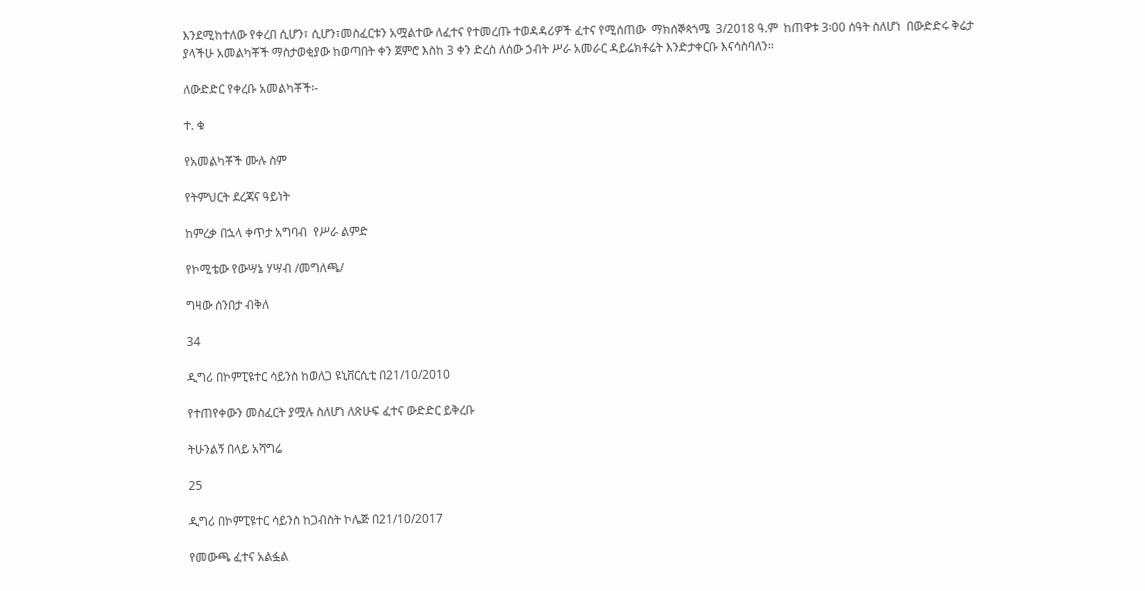እንደሚከተለው የቀረበ ሲሆን፣ ሲሆን፣መስፈርቱን አሟልተው ለፈተና የተመረጡ ተወዳዳሪዎች ፈተና የሚሰጠው  ማክሰኞጳጎሜ  3/2018 ዓ.ም  ከጠዋቱ 3፡00 ሰዓት ስለሆነ  በውድድሩ ቅሬታ ያላችሁ አመልካቾች ማስታወቂያው ከወጣበት ቀን ጀምሮ እስከ 3 ቀን ድረስ ለሰው ኃብት ሥራ አመራር ዳይሬክቶሬት እንድታቀርቡ እናሳስባለን፡፡

ለውድድር የቀረቡ አመልካቾች፡-

ተ. ቁ

የአመልካቾች ሙሉ ስም

የትምህርት ደረጃና ዓይነት

ከምረቃ በኋላ ቀጥታ አግባብ  የሥራ ልምድ

የኮሚቴው የውሣኔ ሃሣብ /መግለጫ/

ግዛው ሰንበታ ብቅለ

34

ዲግሪ በኮምፒዩተር ሳይንስ ከወለጋ ዩኒቨርሲቲ በ21/10/2010

የተጠየቀውን መስፈርት ያሟሉ ስለሆነ ለጽሁፍ ፈተና ውድድር ይቅረቡ

ትሁንልኝ በላይ አሻግሬ

25

ዲግሪ በኮምፒዩተር ሳይንስ ከጋብስት ኮሌጅ በ21/10/2017

የመውጫ ፈተና አልፏል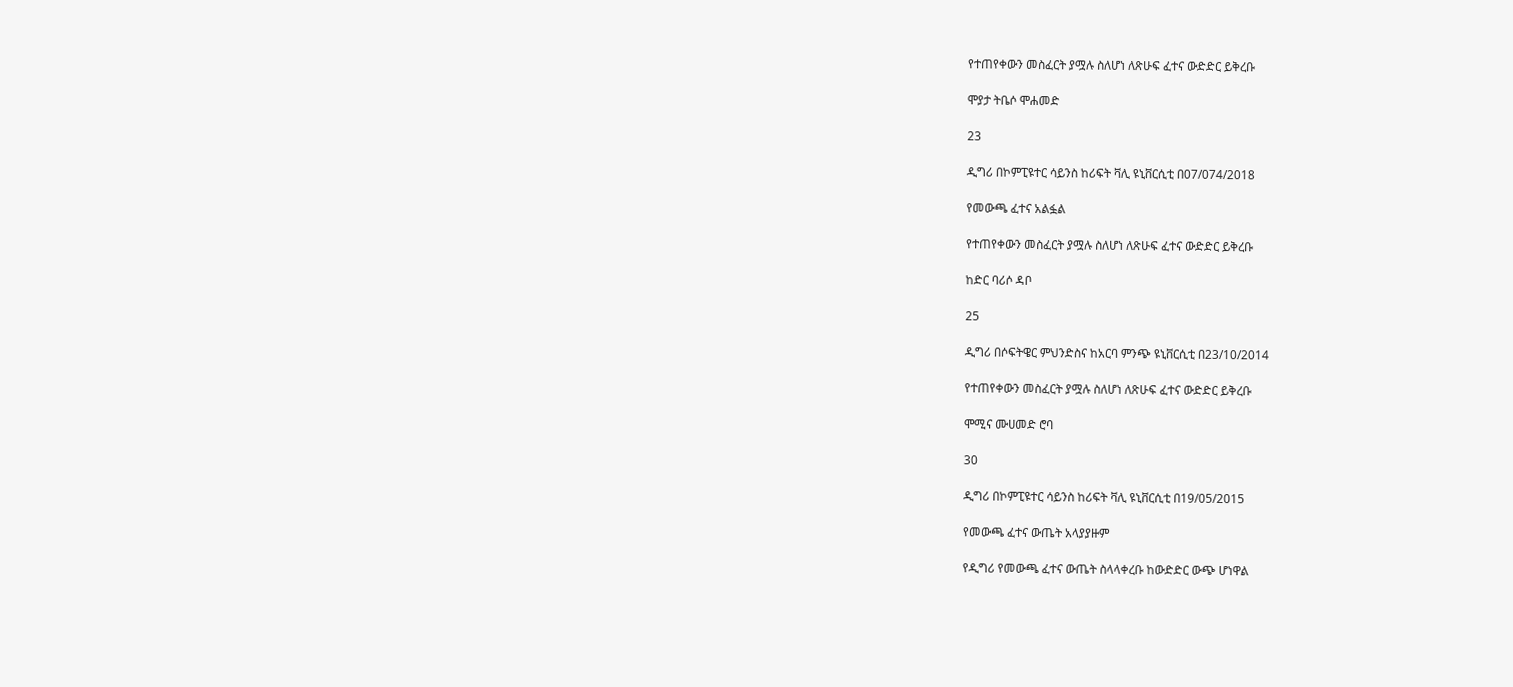የተጠየቀውን መስፈርት ያሟሉ ስለሆነ ለጽሁፍ ፈተና ውድድር ይቅረቡ

ሞያታ ትቤሶ ሞሐመድ

23

ዲግሪ በኮምፒዩተር ሳይንስ ከሪፍት ቫሊ ዩኒቨርሲቲ በ07/074/2018

የመውጫ ፈተና አልፏል

የተጠየቀውን መስፈርት ያሟሉ ስለሆነ ለጽሁፍ ፈተና ውድድር ይቅረቡ

ከድር ባሪሶ ዳቦ

25

ዲግሪ በሶፍትዌር ምህንድስና ከአርባ ምንጭ ዩኒቨርሲቲ በ23/10/2014

የተጠየቀውን መስፈርት ያሟሉ ስለሆነ ለጽሁፍ ፈተና ውድድር ይቅረቡ

ሞሚና ሙሀመድ ሮባ

30

ዲግሪ በኮምፒዩተር ሳይንስ ከሪፍት ቫሊ ዩኒቨርሲቲ በ19/05/2015

የመውጫ ፈተና ውጤት አላያያዙም

የዲግሪ የመውጫ ፈተና ውጤት ስላላቀረቡ ከውድድር ውጭ ሆነዋል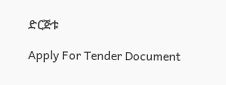ድርጅቱ

Apply For Tender Document